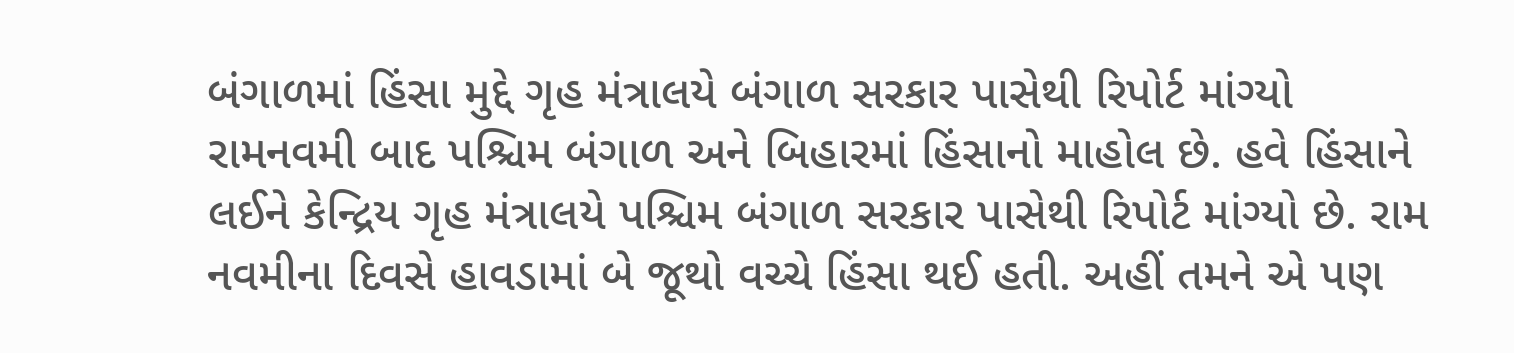બંગાળમાં હિંસા મુદ્દે ગૃહ મંત્રાલયે બંગાળ સરકાર પાસેથી રિપોર્ટ માંગ્યો
રામનવમી બાદ પશ્ચિમ બંગાળ અને બિહારમાં હિંસાનો માહોલ છે. હવે હિંસાને લઈને કેન્દ્રિય ગૃહ મંત્રાલયે પશ્ચિમ બંગાળ સરકાર પાસેથી રિપોર્ટ માંગ્યો છે. રામ નવમીના દિવસે હાવડામાં બે જૂથો વચ્ચે હિંસા થઈ હતી. અહીં તમને એ પણ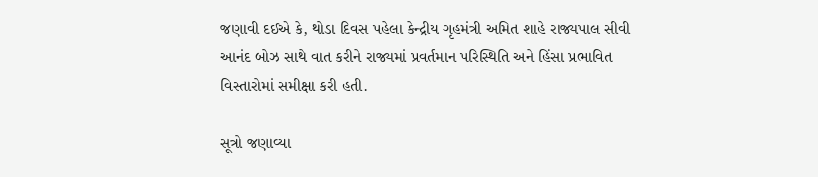જણાવી દઈએ કે, થોડા દિવસ પહેલા કેન્દ્રીય ગૃહમંત્રી અમિત શાહે રાજ્યપાલ સીવી આનંદ બોઝ સાથે વાત કરીને રાજ્યમાં પ્રવર્તમાન પરિસ્થિતિ અને હિંસા પ્રભાવિત વિસ્તારોમાં સમીક્ષા કરી હતી.

સૂત્રો જણાવ્યા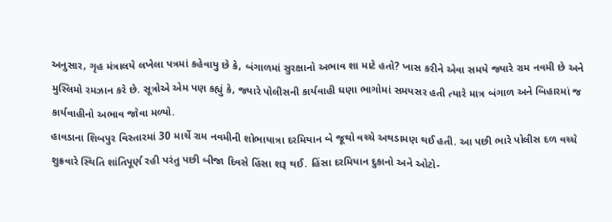અનુસાર, ગૃહ મંત્રાલયે લખેલા પત્રમાં કહેવાયુ છે કે, બંગાળમાં સુરક્ષાનો અભાવ શા માટે હતો? ખાસ કરીને એવા સમયે જ્યારે રામ નવમી છે અને મુસ્લિમો રમઝાન કરે છે. સૂત્રોએ એમ પણ કહ્યું કે, જ્યારે પોલીસની કાર્યવાહી ઘણા ભાગોમાં સમયસર હતી ત્યારે માત્ર બંગાળ અને બિહારમાં જ કાર્યવાહીનો અભાવ જોવા મળ્યો.
હાવડાના શિબપુર વિસ્તારમાં 30 માર્ચે રામ નવમીની શોભાયાત્રા દરમિયાન બે જૂથો વચ્ચે અથડામણ થઈ હતી. આ પછી ભારે પોલીસ દળ વચ્ચે શુક્રવારે સ્થિતિ શાંતિપૂર્ણ રહી પરંતુ પછી બીજા દિવસે હિંસા શરૂ થઈ. હિંસા દરમિયાન દુકાનો અને ઓટો-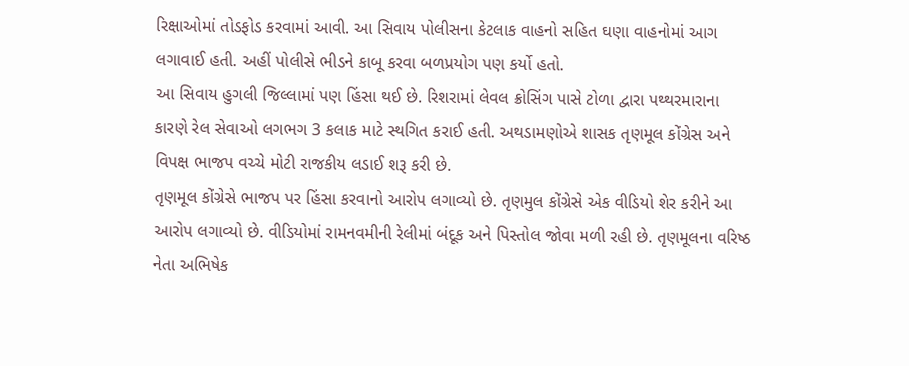રિક્ષાઓમાં તોડફોડ કરવામાં આવી. આ સિવાય પોલીસના કેટલાક વાહનો સહિત ઘણા વાહનોમાં આગ લગાવાઈ હતી. અહીં પોલીસે ભીડને કાબૂ કરવા બળપ્રયોગ પણ કર્યો હતો.
આ સિવાય હુગલી જિલ્લામાં પણ હિંસા થઈ છે. રિશરામાં લેવલ ક્રોસિંગ પાસે ટોળા દ્વારા પથ્થરમારાના કારણે રેલ સેવાઓ લગભગ 3 કલાક માટે સ્થગિત કરાઈ હતી. અથડામણોએ શાસક તૃણમૂલ કોંગ્રેસ અને વિપક્ષ ભાજપ વચ્ચે મોટી રાજકીય લડાઈ શરૂ કરી છે.
તૃણમૂલ કોંગ્રેસે ભાજપ પર હિંસા કરવાનો આરોપ લગાવ્યો છે. તૃણમુલ કોંગ્રેસે એક વીડિયો શેર કરીને આ આરોપ લગાવ્યો છે. વીડિયોમાં રામનવમીની રેલીમાં બંદૂક અને પિસ્તોલ જોવા મળી રહી છે. તૃણમૂલના વરિષ્ઠ નેતા અભિષેક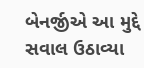બેનર્જીએ આ મુદ્દે સવાલ ઉઠાવ્યા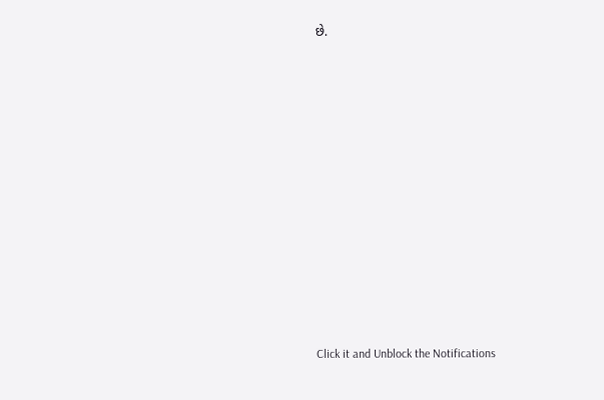છે.












Click it and Unblock the Notifications